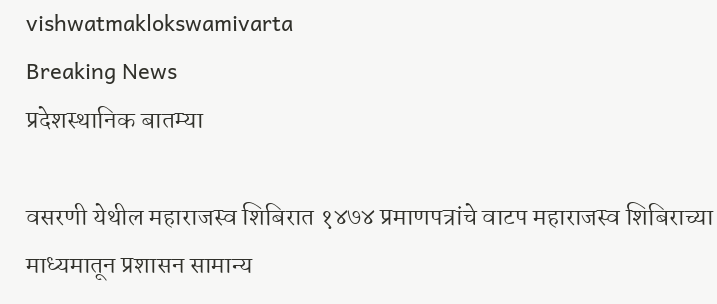vishwatmaklokswamivarta
Breaking News
प्रदेशस्थानिक बातम्या

वसरणी येथील महाराजस्व शिबिरात १४७४ प्रमाणपत्रांचे वाटप महाराजस्व शिबिराच्या माध्यमातून प्रशासन सामान्य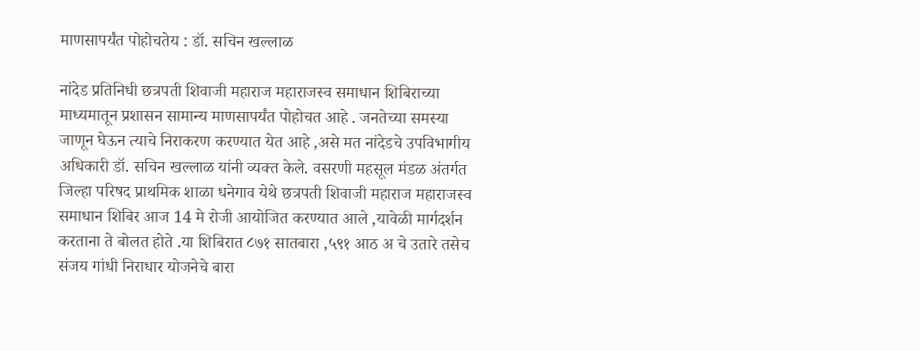माणसापर्यंत पोहोचतेय : डॉ. सचिन खल्लाळ

नांदेड प्रतिनिधी छत्रपती शिवाजी महाराज महाराजस्व समाधान शिबिराच्या माध्यमातून प्रशासन सामान्य माणसापर्यंत पोहोचत आहे . जनतेच्या समस्या जाणून घेऊन त्याचे निराकरण करण्यात येत आहे ,असे मत नांदेडचे उपविभागीय अधिकारी डॉ. सचिन खल्लाळ यांनी व्यक्त केले. वसरणी महसूल मंडळ अंतर्गत जिल्हा परिषद प्राथमिक शाळा धनेगाव येथे छत्रपती शिवाजी महाराज महाराजस्व समाधान शिबिर आज 14 मे रोजी आयोजित करण्यात आले ,यावेळी मार्गदर्शन करताना ते बोलत होते .या शिबिरात ८७१ सातबारा ,५९१ आठ अ चे उतारे तसेच संजय गांधी निराधार योजनेचे बारा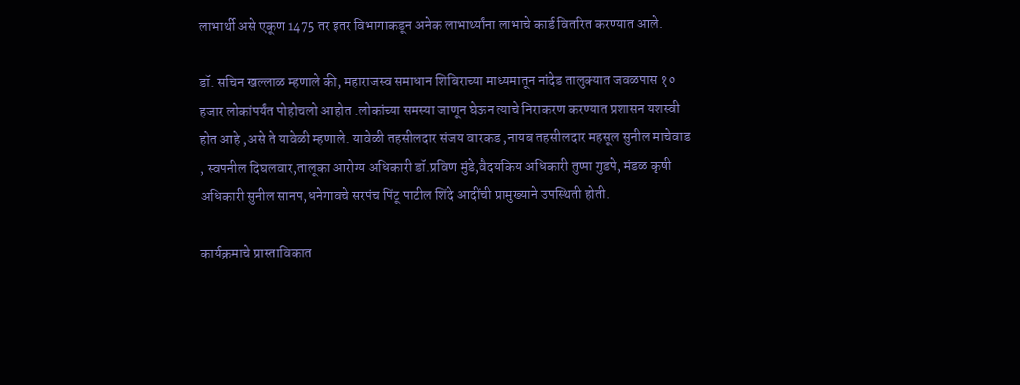लाभार्थी असे एकूण 1475 तर इतर विभागाकडून अनेक लाभार्थ्यांना लाभाचे कार्ड वितरित करण्यात आले.

डॉ. सचिन खल्लाळ म्हणाले की, महाराजस्व समाधान शिबिराच्या माध्यमातून नांदेड तालुक्यात जवळपास १० हजार लोकांपर्यंत पोहोचलो आहोत .लोकांच्या समस्या जाणून घेऊन त्याचे निराकरण करण्यात प्रशासन यशस्वी होत आहे ,असे ते यावेळी म्हणाले. यावेळी तहसीलदार संजय वारकड ,नायब तहसीलदार महसूल सुनील माचेवाड , स्वपनील दिघलवार,तालूका आरोग्य अधिकारी डॉ.प्रविण मुंडे,वैदयकिय अधिकारी तुप्पा गुडपे, मंडळ कृषी अधिकारी सुनील सानप,धनेगावचे सरपंच पिंटू पाटील शिंदे आदींची प्रामुख्याने उपस्थिती होती.

कार्यक्रमाचे प्रास्ताविकात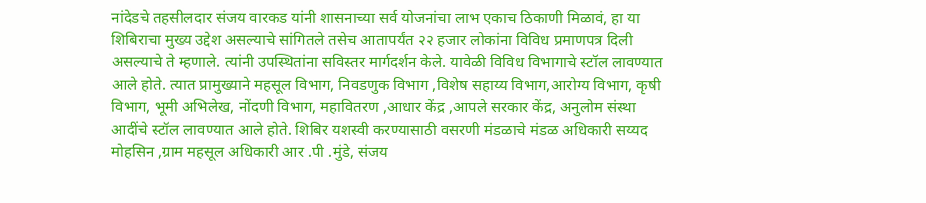नांदेडचे तहसीलदार संजय वारकड यांनी शासनाच्या सर्व योजनांचा लाभ एकाच ठिकाणी मिळावं, हा या शिबिराचा मुख्य उद्देश असल्याचे सांगितले तसेच आतापर्यंत २२ हजार लोकांना विविध प्रमाणपत्र दिली असल्याचे ते म्हणाले. त्यांनी उपस्थितांना सविस्तर मार्गदर्शन केले. यावेळी विविध विभागाचे स्टॉल लावण्यात आले होते. त्यात प्रामुख्याने महसूल विभाग, निवडणुक विभाग ,विशेष सहाय्य विभाग,आरोग्य विभाग, कृषी विभाग, भूमी अभिलेख, नोंदणी विभाग, महावितरण ,आधार केंद्र ,आपले सरकार केंद्र, अनुलोम संस्था आदींचे स्टॉल लावण्यात आले होते. शिबिर यशस्वी करण्यासाठी वसरणी मंडळाचे मंडळ अधिकारी सय्यद मोहसिन ,ग्राम महसूल अधिकारी आर .पी .मुंडे, संजय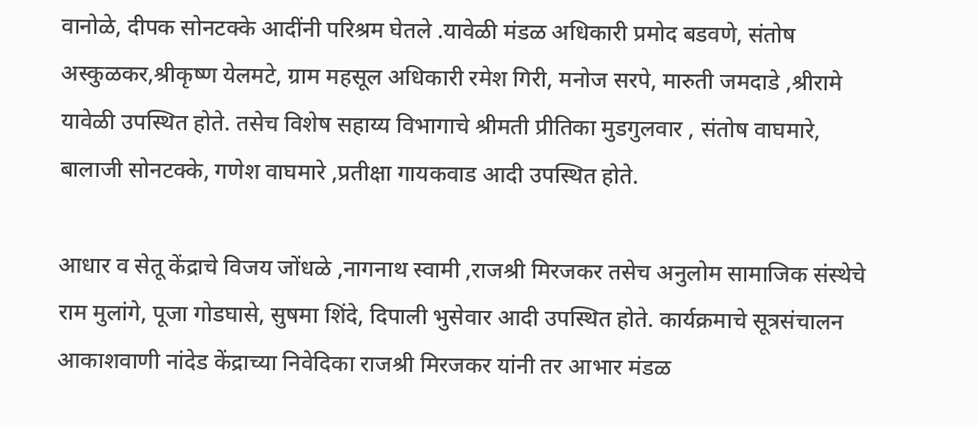वानोळे, दीपक सोनटक्के आदींनी परिश्रम घेतले .यावेळी मंडळ अधिकारी प्रमोद बडवणे, संतोष अस्कुळकर,श्रीकृष्ण येलमटे, ग्राम महसूल अधिकारी रमेश गिरी, मनोज सरपे, मारुती जमदाडे ,श्रीरामे यावेळी उपस्थित होते. तसेच विशेष सहाय्य विभागाचे श्रीमती प्रीतिका मुडगुलवार , संतोष वाघमारे, बालाजी सोनटक्के, गणेश वाघमारे ,प्रतीक्षा गायकवाड आदी उपस्थित होते.

आधार व सेतू केंद्राचे विजय जोंधळे ,नागनाथ स्वामी ,राजश्री मिरजकर तसेच अनुलोम सामाजिक संस्थेचे राम मुलांगे, पूजा गोडघासे, सुषमा शिंदे, दिपाली भुसेवार आदी उपस्थित होते. कार्यक्रमाचे सूत्रसंचालन आकाशवाणी नांदेड केंद्राच्या निवेदिका राजश्री मिरजकर यांनी तर आभार मंडळ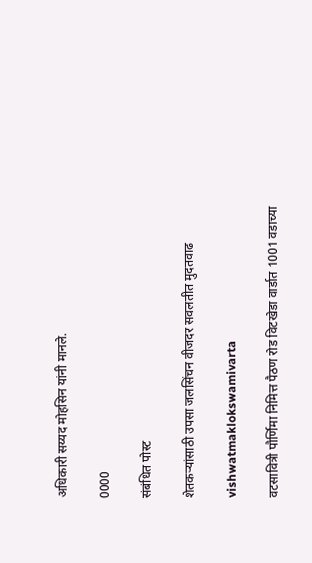अधिकारी सय्यद मोहसिन यांनी मानले.

0000

संबंधित पोस्ट

शेतकऱ्यांसाठी उपसा जलसिंचन वीजदर सवलतीत मुदतवाढ

vishwatmaklokswamivarta

वटसावित्री पौर्णिमा निमित्त पैठण रोड विटखेडा वार्डात 1001 वडाच्या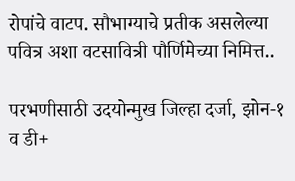रोपांचे वाटप. सौभाग्याचे प्रतीक असलेल्या पवित्र अशा वटसावित्री पौर्णिमेच्या निमित्त..

परभणीसाठी उदयोन्मुख जिल्हा दर्जा, झोन-१ व डी+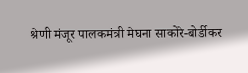श्रेणी मंजूर पालकमंत्री मेघना साकोरे-बोर्डीकर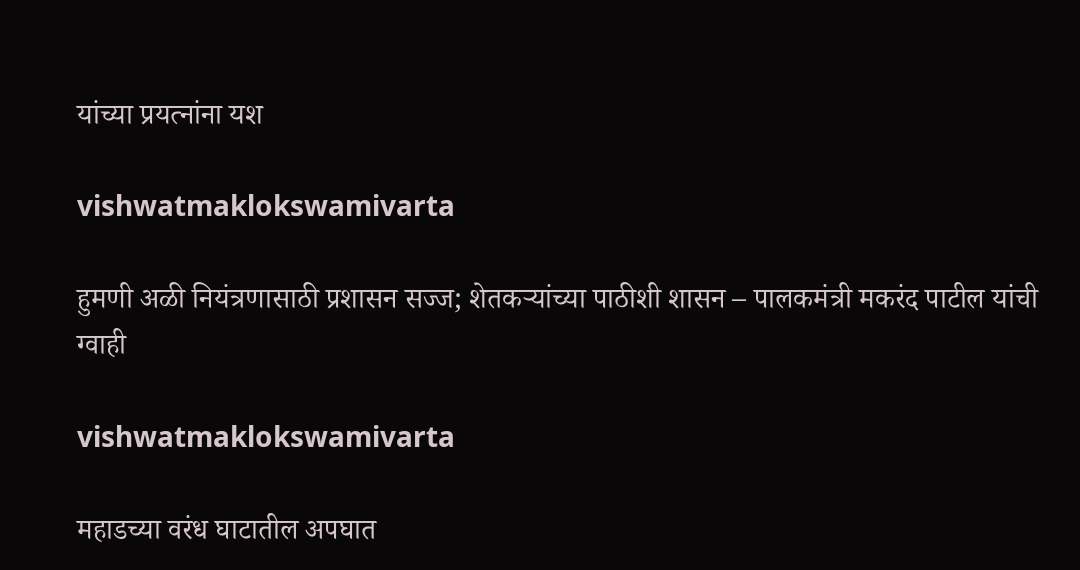यांच्या प्रयत्नांना यश

vishwatmaklokswamivarta

हुमणी अळी नियंत्रणासाठी प्रशासन सज्ज; शेतकऱ्यांच्या पाठीशी शासन – पालकमंत्री मकरंद पाटील यांची ग्वाही

vishwatmaklokswamivarta

महाडच्या वरंध घाटातील अपघात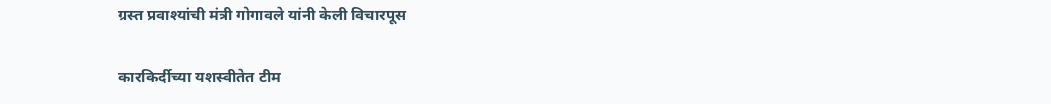ग्रस्त प्रवाश्यांची मंत्री गोगावले यांनी केली विचारपूस

कारकिर्दीच्या यशस्वीतेत टीम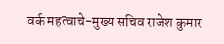वर्क महत्वाचे-मुख्य सचिव राजेश कुमार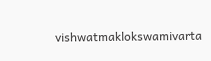vishwatmaklokswamivarta